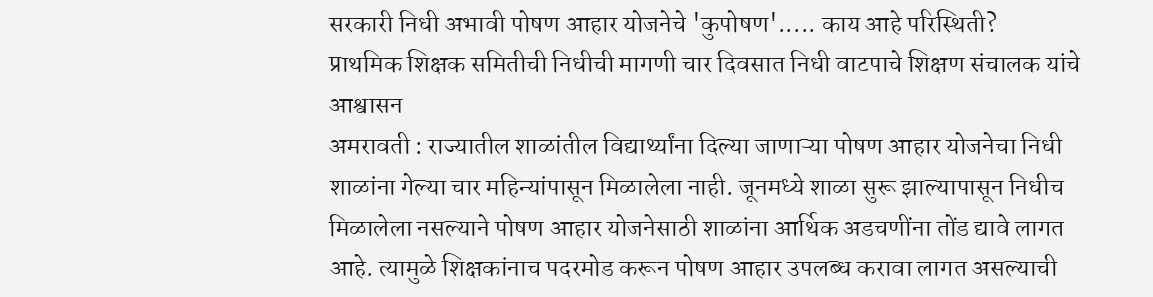सरकारी निधी अभावी पोषण आहार योजनेचे 'कुपोषण'..... काय आहे परिस्थिती?
प्राथमिक शिक्षक समितीची निधीची मागणी चार दिवसात निधी वाटपाचे शिक्षण संचालक यांचे आश्वासन
अमरावती : राज्यातील शाळांतील विद्यार्थ्यांना दिल्या जाणाऱ्या पोषण आहार योजनेचा निधी शाळांना गेल्या चार महिन्यांपासून मिळालेला नाही. जूनमध्ये शाळा सुरू झाल्यापासून निधीच मिळालेला नसल्याने पोषण आहार योजनेसाठी शाळांना आर्थिक अडचणींना तोंड द्यावे लागत आहे. त्यामुळे शिक्षकांनाच पदरमोड करून पोषण आहार उपलब्ध करावा लागत असल्याची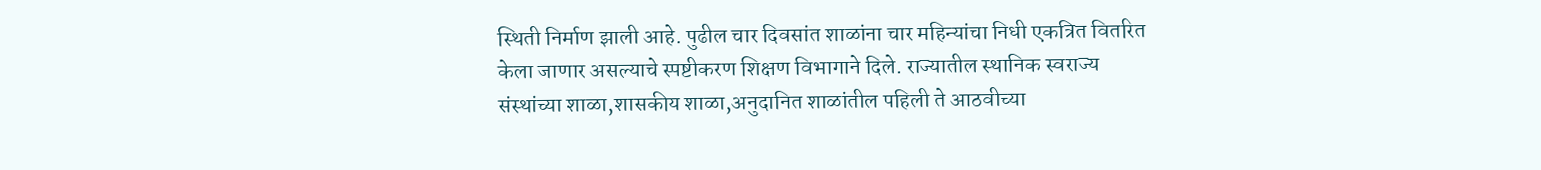स्थिती निर्माण झाली आहे. पुढील चार दिवसांत शाळांना चार महिन्यांचा निधी एकत्रित वितरित केला जाणार असल्याचे स्पष्टीकरण शिक्षण विभागाने दिले. राज्यातील स्थानिक स्वराज्य संस्थांच्या शाळा,शासकीय शाळा,अनुदानित शाळांतील पहिली ते आठवीच्या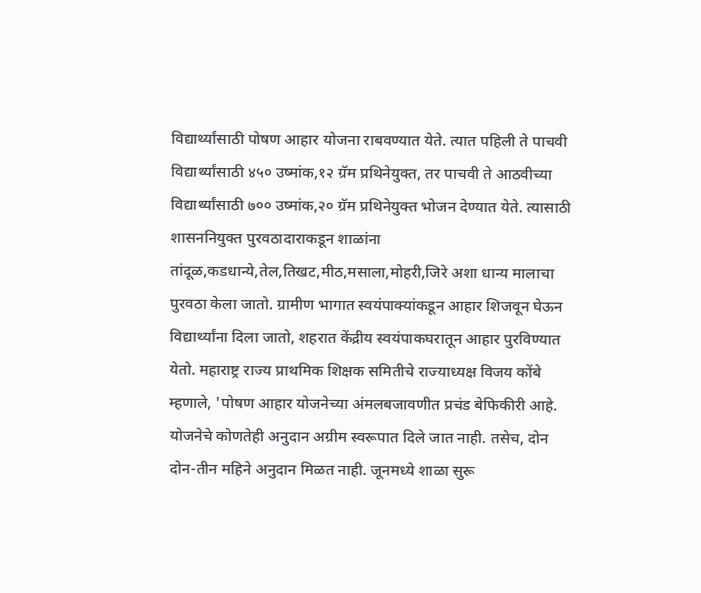विद्यार्थ्यांसाठी पोषण आहार योजना राबवण्यात येते. त्यात पहिली ते पाचवी विद्यार्थ्यांसाठी ४५० उष्मांक,१२ ग्रॅम प्रथिनेयुक्त, तर पाचवी ते आठवीच्या विद्यार्थ्यांसाठी ७०० उष्मांक,२० ग्रॅम प्रथिनेयुक्त भोजन देण्यात येते. त्यासाठी शासननियुक्त पुरवठादाराकडून शाळांना तांदूळ,कडधान्ये,तेल,तिखट,मीठ,मसाला,मोहरी,जिरे अशा धान्य मालाचा पुरवठा केला जातो. ग्रामीण भागात स्वयंपाक्यांकडून आहार शिजवून घेऊन विद्यार्थ्यांना दिला जातो, शहरात केंद्रीय स्वयंपाकघरातून आहार पुरविण्यात येतो. महाराष्ट्र राज्य प्राथमिक शिक्षक समितीचे राज्याध्यक्ष विजय कोंबे म्हणाले, 'पोषण आहार योजनेच्या अंमलबजावणीत प्रचंड बेफिकीरी आहे. योजनेचे कोणतेही अनुदान अग्रीम स्वरूपात दिले जात नाही. तसेच, दोन दोन-तीन महिने अनुदान मिळत नाही. जूनमध्ये शाळा सुरू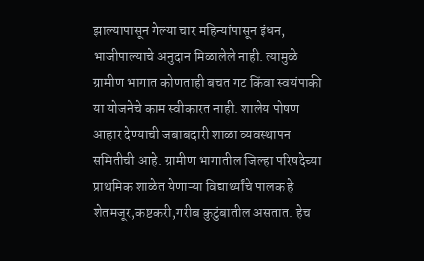झाल्यापासून गेल्या चार महिन्यांपासून इंधन, भाजीपाल्याचे अनुदान मिळालेले नाही. त्यामुळे ग्रामीण भागात कोणताही बचत गट किंवा स्वयंपाकी या योजनेचे काम स्वीकारत नाही. शालेय पोषण आहार देण्याची जबाबदारी शाळा व्यवस्थापन समितीची आहे. ग्रामीण भागातील जिल्हा परिषदेच्या प्राथमिक शाळेत येणाऱ्या विद्यार्थ्यांचे पालक हे शेतमजूर,कष्टकरी,गरीब कुटुंबातील असतात. हेच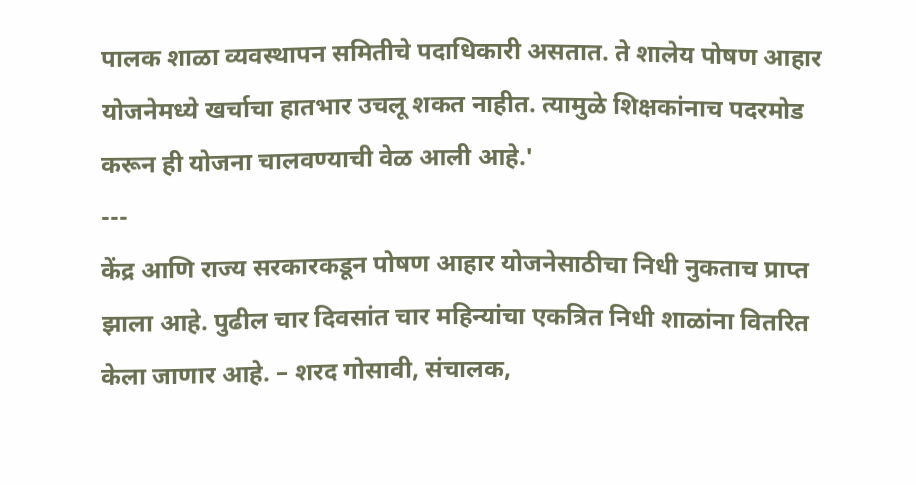पालक शाळा व्यवस्थापन समितीचे पदाधिकारी असतात. ते शालेय पोषण आहार योजनेमध्ये खर्चाचा हातभार उचलू शकत नाहीत. त्यामुळे शिक्षकांनाच पदरमोड करून ही योजना चालवण्याची वेळ आली आहे.'
---
केंद्र आणि राज्य सरकारकडून पोषण आहार योजनेसाठीचा निधी नुकताच प्राप्त झाला आहे. पुढील चार दिवसांत चार महिन्यांचा एकत्रित निधी शाळांना वितरित केला जाणार आहे. – शरद गोसावी, संचालक,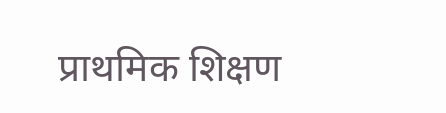प्राथमिक शिक्षण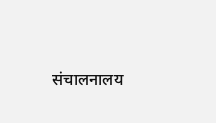संचालनालय